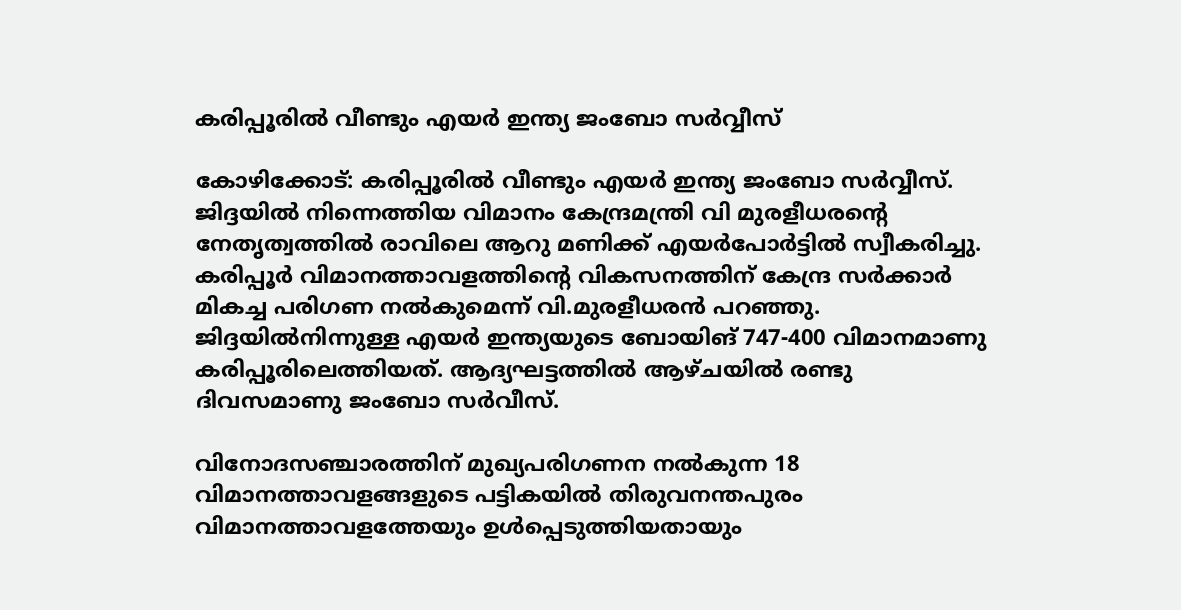കരിപ്പൂരില്‍ വീണ്ടും എയര്‍ ഇന്ത്യ ജംബോ സര്‍വ്വീസ്

കോഴിക്കോട്: കരിപ്പൂരില്‍ വീണ്ടും എയര്‍ ഇന്ത്യ ജംബോ സര്‍വ്വീസ്. ജിദ്ദയില്‍ നിന്നെത്തിയ വിമാനം കേന്ദ്രമന്ത്രി വി മുരളീധരന്‍റെ നേതൃത്വത്തില്‍ രാവിലെ ആറു മണിക്ക് എയര്‍പോര്‍ട്ടില്‍ സ്വീകരിച്ചു. കരിപ്പൂര്‍ വിമാനത്താവളത്തിന്‍റെ വികസനത്തിന് കേന്ദ്ര സര്‍ക്കാര്‍ മികച്ച പരിഗണ നല്‍കുമെന്ന് വി.മുരളീധരന്‍ പറഞ്ഞു. ജിദ്ദയില്‍നിന്നുള്ള എയര്‍ ഇന്ത്യയുടെ ബോയിങ് 747-400 വിമാനമാണു കരിപ്പൂരിലെത്തിയത്. ആദ്യഘട്ടത്തില്‍ ആഴ്ചയില്‍ രണ്ടു ദിവസമാണു ജംബോ സര്‍വീസ്.

വിനോദസഞ്ചാരത്തിന് മുഖ്യപരിഗണന നല്‍കുന്ന 18 വിമാനത്താവളങ്ങളുടെ പട്ടികയില്‍ തിരുവനന്തപുരം വിമാനത്താവളത്തേയും ഉള്‍പ്പെടുത്തിയതായും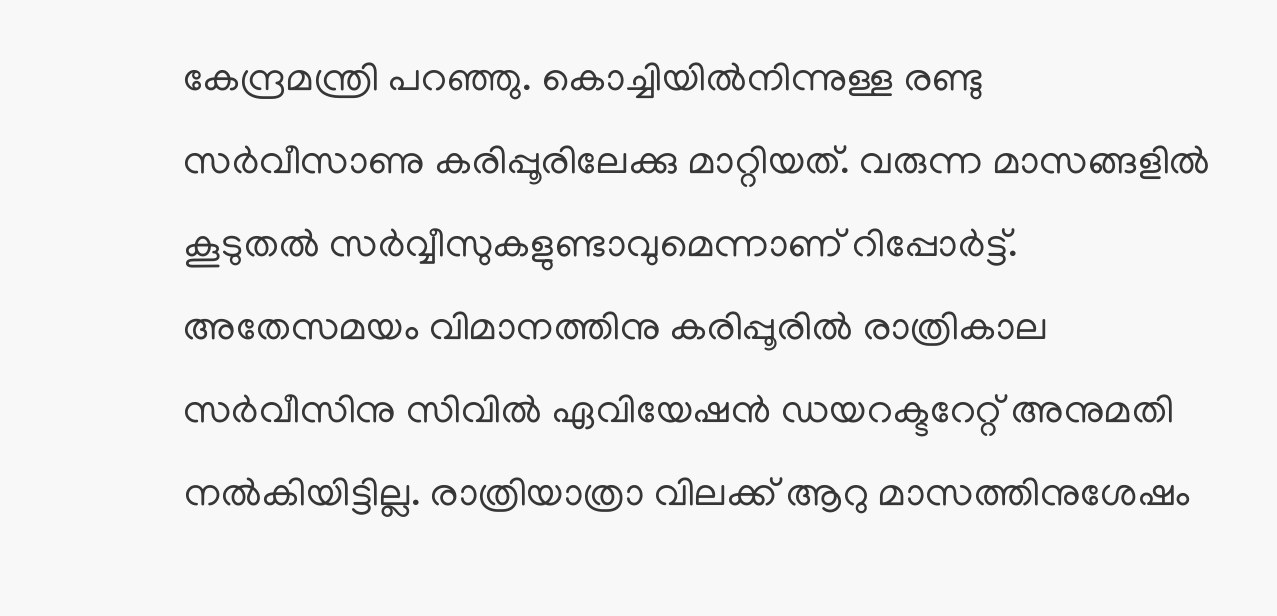കേന്ദ്രമന്ത്രി പറഞ്ഞു. കൊച്ചിയില്‍നിന്നുള്ള രണ്ടു സര്‍വീസാണു കരിപ്പൂരിലേക്കു മാറ്റിയത്. വരുന്ന മാസങ്ങളില്‍ കൂടുതല്‍ സര്‍വ്വീസുകളുണ്ടാവുമെന്നാണ് റിപ്പോര്‍ട്ട്. അതേസമയം വിമാനത്തിനു കരിപ്പൂരില്‍ രാത്രികാല സര്‍വീസിനു സിവില്‍ ഏവിയേഷന്‍ ഡയറക്ടറേറ്റ് അനുമതി നല്‍കിയിട്ടില്ല. രാത്രിയാത്രാ വിലക്ക് ആറു മാസത്തിനുശേഷം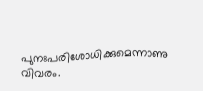പുനഃപരിശോധിക്കുമെന്നാണു വിവരം.